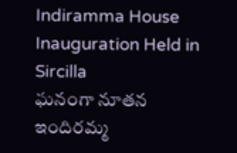Indiramma House Inauguration Held in Sircilla
ఘనంగా నూతన ఇందిరమ్మ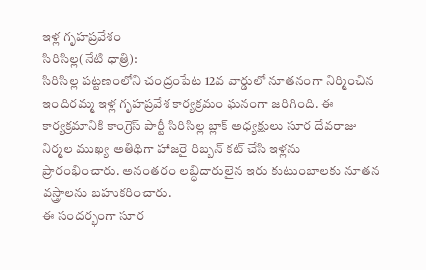ఇళ్ల గృహప్రవేశం
సిరిసిల్ల(నేటి ధాత్రి):
సిరిసిల్ల పట్టణంలోని చంద్రంపేట 12వ వార్డులో నూతనంగా నిర్మించిన ఇందిరమ్మ ఇళ్ల గృహప్రవేశ కార్యక్రమం ఘనంగా జరిగింది. ఈ కార్యక్రమానికి కాంగ్రెస్ పార్టీ సిరిసిల్ల బ్లాక్ అధ్యక్షులు సూర దేవరాజు నిర్మల ముఖ్య అతిథిగా హాజరై రిబ్బన్ కట్ చేసి ఇళ్లను ప్రారంభించారు. అనంతరం లబ్ధిదారులైన ఇరు కుటుంబాలకు నూతన వస్త్రాలను బహుకరించారు.
ఈ సందర్భంగా సూర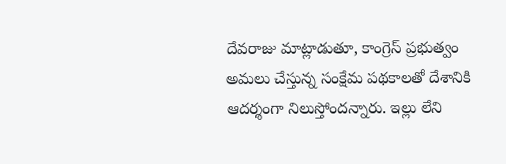దేవరాజు మాట్లాడుతూ, కాంగ్రెస్ ప్రభుత్వం అమలు చేస్తున్న సంక్షేమ పథకాలతో దేశానికి ఆదర్శంగా నిలుస్తోందన్నారు. ఇల్లు లేని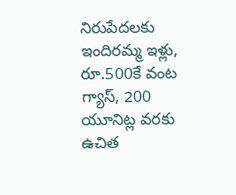నిరుపేదలకు ఇందిరమ్మ ఇళ్లు, రూ.500కే వంట గ్యాస్, 200 యూనిట్ల వరకు ఉచిత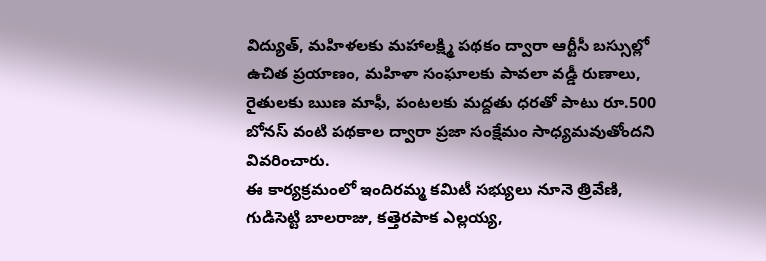విద్యుత్, మహిళలకు మహాలక్ష్మి పథకం ద్వారా ఆర్టీసీ బస్సుల్లో ఉచిత ప్రయాణం, మహిళా సంఘాలకు పావలా వడ్డీ రుణాలు, రైతులకు ఋణ మాఫీ, పంటలకు మద్దతు ధరతో పాటు రూ.500 బోనస్ వంటి పథకాల ద్వారా ప్రజా సంక్షేమం సాధ్యమవుతోందని వివరించారు.
ఈ కార్యక్రమంలో ఇందిరమ్మ కమిటీ సభ్యులు నూనె త్రివేణి, గుడిసెట్టి బాలరాజు, కత్తెరపాక ఎల్లయ్య,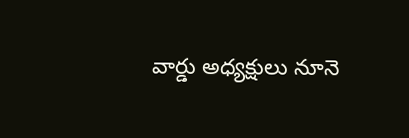వార్డు అధ్యక్షులు నూనె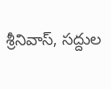శ్రీనివాస్, సద్దుల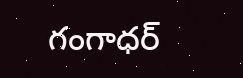గంగాధర్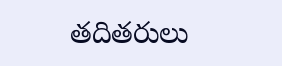తదితరులు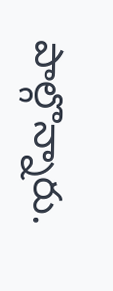పాల్గొన్నారు.